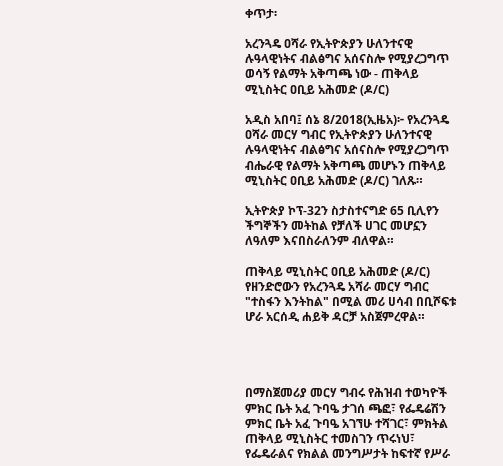ቀጥታ፡

አረንጓዴ ዐሻራ የኢትዮጵያን ሁለንተናዊ ሉዓላዊነትና ብልፅግና አሰናስሎ የሚያረጋግጥ ወሳኝ የልማት አቅጣጫ ነው - ጠቅላይ ሚኒስትር ዐቢይ አሕመድ (ዶ/ር)

አዲስ አበባ፤ ሰኔ 8/2018(ኢዜአ)፦ የአረንጓዴ ዐሻራ መርሃ ግብር የኢትዮጵያን ሁለንተናዊ ሉዓላዊነትና ብልፅግና አሰናስሎ የሚያረጋግጥ ብሔራዊ የልማት አቅጣጫ መሆኑን ጠቅላይ ሚኒስትር ዐቢይ አሕመድ (ዶ/ር) ገለጹ።

ኢትዮጵያ ኮፕ-32ን ስታስተናግድ 65 ቢሊየን ችግኞችን መትከል የቻለች ሀገር መሆኗን ለዓለም እናበስራለንም ብለዋል።

ጠቅላይ ሚኒስትር ዐቢይ አሕመድ (ዶ/ር) የዘንድሮውን የአረንጓዴ አሻራ መርሃ ግብር "ተስፋን እንትከል" በሚል መሪ ሀሳብ በቢሾፍቱ ሆራ አርሰዲ ሐይቅ ዳርቻ አስጀምረዋል።




በማስጀመሪያ መርሃ ግብሩ የሕዝብ ተወካዮች ምክር ቤት አፈ ጉባዔ ታገሰ ጫፎ፣ የፌዴሬሽን ምክር ቤት አፈ ጉባዔ አገኘሁ ተሻገር፣ ምክትል ጠቅላይ ሚኒስትር ተመስገን ጥሩነህ፣ የፌዴራልና የክልል መንግሥታት ከፍተኛ የሥራ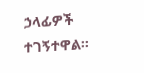ኃላፊዎች ተገኝተዋል።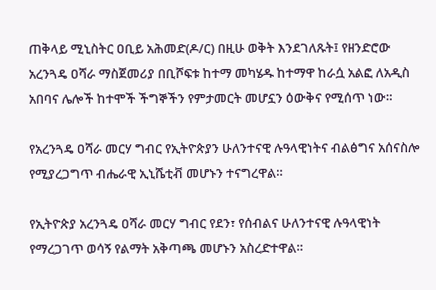ጠቅላይ ሚኒስትር ዐቢይ አሕመድ(ዶ/ር) በዚሁ ወቅት እንደገለጹት፤ የዘንድሮው አረንጓዴ ዐሻራ ማስጀመሪያ በቢሾፍቱ ከተማ መካሄዱ ከተማዋ ከራሷ አልፎ ለአዲስ አበባና ሌሎች ከተሞች ችግኞችን የምታመርት መሆኗን ዕውቅና የሚሰጥ ነው።

የአረንጓዴ ዐሻራ መርሃ ግብር የኢትዮጵያን ሁለንተናዊ ሉዓላዊነትና ብልፅግና አሰናስሎ የሚያረጋግጥ ብሔራዊ ኢኒሼቲቭ መሆኑን ተናግረዋል።

የኢትዮጵያ አረንጓዴ ዐሻራ መርሃ ግብር የደን፣ የሰብልና ሁለንተናዊ ሉዓላዊነት የማረጋገጥ ወሳኝ የልማት አቅጣጫ መሆኑን አስረድተዋል።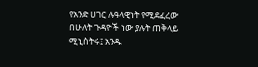የአንድ ሀገር ሉዓላዊነት የሚደፈረው በሁለት ጉዳዮች ነው ያሉት ጠቅላይ ሚኒስትሩ፤ አንዱ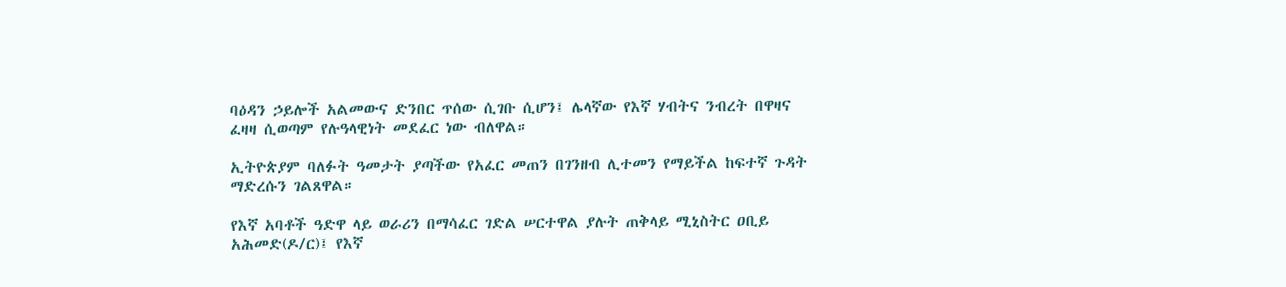ባዕዳን ኃይሎች አልመውና ድንበር ጥሰው ሲገቡ ሲሆን፤ ሌላኛው የእኛ ሃብትና ንብረት በዋዛና ፈዛዛ ሲወጣም የሉዓላዊነት መደፈር ነው ብለዋል።

ኢትዮጵያም ባለፉት ዓመታት ያጣችው የአፈር መጠን በገንዘብ ሊተመን የማይችል ከፍተኛ ጉዳት ማድረሱን ገልጸዋል።

የእኛ አባቶች ዓድዋ ላይ ወራሪን በማሳፈር ገድል ሠርተዋል ያሉት ጠቅላይ ሚኒስትር ዐቢይ አሕመድ(ዶ/ር)፤ የእኛ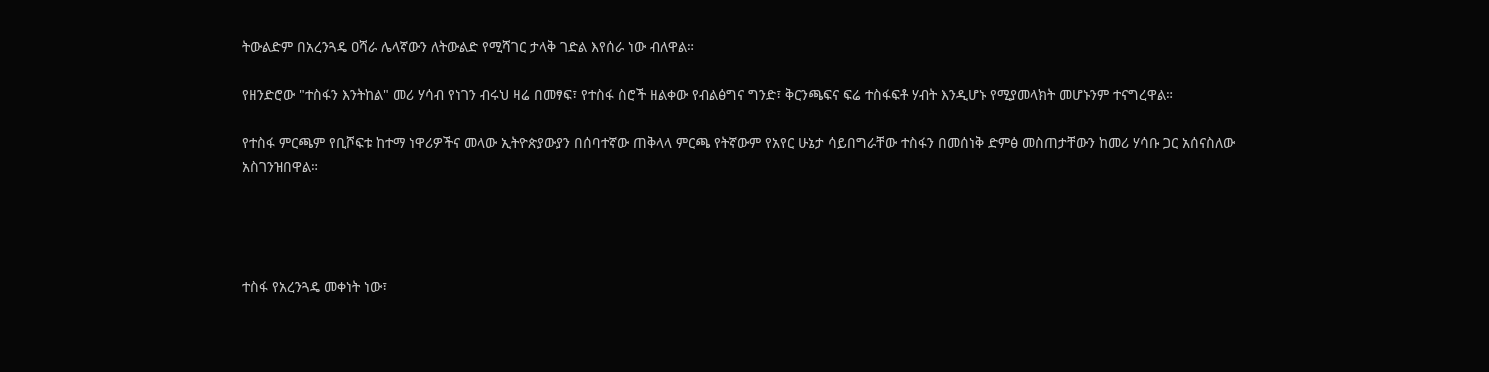ትውልድም በአረንጓዴ ዐሻራ ሌላኛውን ለትውልድ የሚሻገር ታላቅ ገድል እየሰራ ነው ብለዋል።

የዘንድሮው "ተስፋን እንትከል" መሪ ሃሳብ የነገን ብሩህ ዛሬ በመፃፍ፣ የተስፋ ስሮች ዘልቀው የብልፅግና ግንድ፣ ቅርንጫፍና ፍሬ ተስፋፍቶ ሃብት እንዲሆኑ የሚያመላክት መሆኑንም ተናግረዋል።

የተስፋ ምርጫም የቢሾፍቱ ከተማ ነዋሪዎችና መላው ኢትዮጵያውያን በሰባተኛው ጠቅላላ ምርጫ የትኛውም የአየር ሁኔታ ሳይበግራቸው ተስፋን በመሰነቅ ድምፅ መስጠታቸውን ከመሪ ሃሳቡ ጋር አሰናስለው አስገንዝበዋል።




ተስፋ የአረንጓዴ መቀነት ነው፣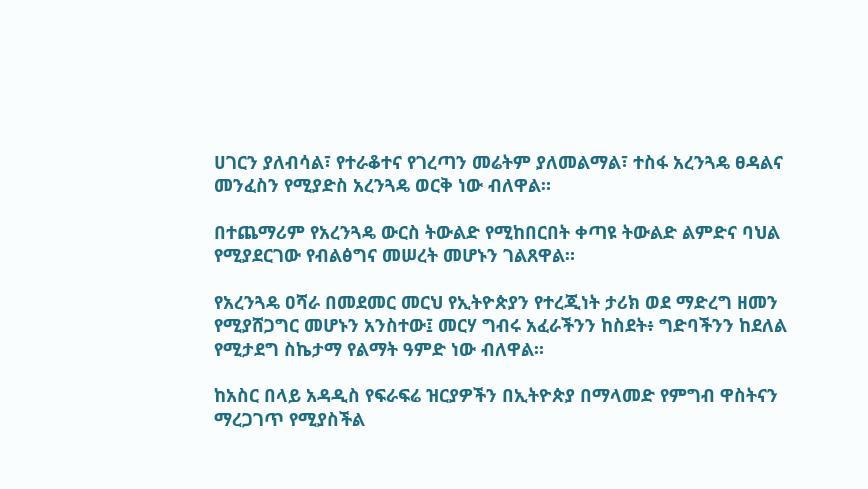ሀገርን ያለብሳል፣ የተራቆተና የገረጣን መሬትም ያለመልማል፣ ተስፋ አረንጓዴ ፀዳልና መንፈስን የሚያድስ አረንጓዴ ወርቅ ነው ብለዋል።

በተጨማሪም የአረንጓዴ ውርስ ትውልድ የሚከበርበት ቀጣዩ ትውልድ ልምድና ባህል የሚያደርገው የብልፅግና መሠረት መሆኑን ገልጸዋል።

የአረንጓዴ ዐሻራ በመደመር መርህ የኢትዮጵያን የተረጂነት ታሪክ ወደ ማድረግ ዘመን የሚያሸጋግር መሆኑን አንስተው፤ መርሃ ግብሩ አፈራችንን ከስደት፥ ግድባችንን ከደለል የሚታደግ ስኬታማ የልማት ዓምድ ነው ብለዋል።

ከአስር በላይ አዳዲስ የፍራፍሬ ዝርያዎችን በኢትዮጵያ በማላመድ የምግብ ዋስትናን ማረጋገጥ የሚያስችል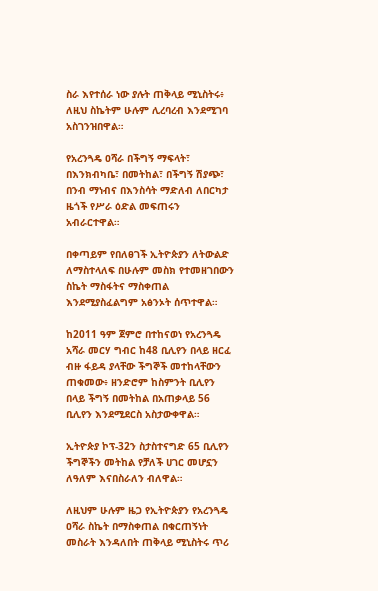ስራ እየተሰራ ነው ያሉት ጠቅላይ ሚኒስትሩ፥ ለዚህ ስኬትም ሁሉም ሊረባረብ እንደሚገባ አስገንዝበዋል።

የአረንጓዴ ዐሻራ በችግኝ ማፍላት፣ በእንክብካቤ፣ በመትከል፣ በችግኝ ሽያጭ፣ በንብ ማነብና በእንስሳት ማድለብ ለበርካታ ዜጎች የሥራ ዕድል መፍጠሩን አብራርተዋል።

በቀጣይም የበለፀገች ኢትዮጵያን ለትውልድ ለማስተላለፍ በሁሉም መስክ የተመዘገበውን ስኬት ማስፋትና ማስቀጠል እንደሚያስፈልግም አፅንኦት ሰጥተዋል።

ከ2011 ዓም ጀምሮ በተከናወነ የአረንጓዴ አሻራ መርሃ ግብር ከ48 ቢሊየን በላይ ዘርፈ ብዙ ፋይዳ ያላቸው ችግኞች መተከላቸውን ጠቁመው፥ ዘንድሮም ከስምንት ቢሊየን በላይ ችግኝ በመትከል በአጠቃላይ 56 ቢሊየን እንደሚደርስ አስታውቀዋል።

ኢትዮጵያ ኮፕ-32ን ስታስተናግድ 65 ቢሊየን ችግኞችን መትከል የቻለች ሀገር መሆኗን ለዓለም እናበስራለን ብለዋል።

ለዚህም ሁሉም ዜጋ የኢትዮጵያን የአረንጓዴ ዐሻራ ስኬት በማስቀጠል በቁርጠኝነት መስራት እንዳለበት ጠቅላይ ሚኒስትሩ ጥሪ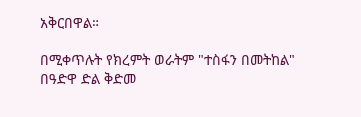አቅርበዋል።

በሚቀጥሉት የክረምት ወራትም "ተስፋን በመትከል" በዓድዋ ድል ቅድመ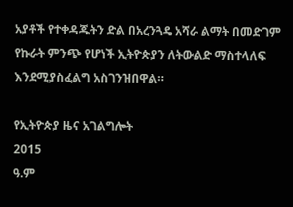አያቶች የተቀዳጁትን ድል በአረንጓዴ አሻራ ልማት በመድገም የኩራት ምንጭ የሆነች ኢትዮጵያን ለትውልድ ማስተላለፍ እንደሚያስፈልግ አስገንዝበዋል።

የኢትዮጵያ ዜና አገልግሎት
2015
ዓ.ም